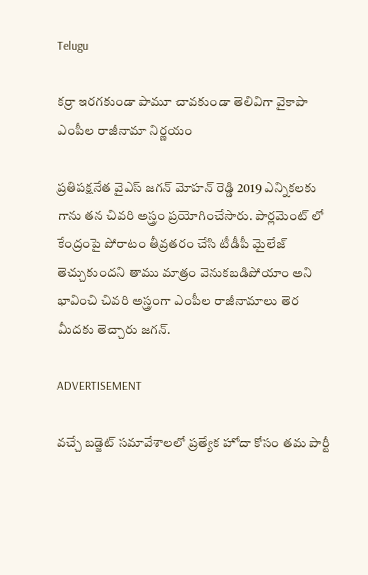Telugu

కర్రా ఇరగకుండా పామూ చావకుండా తెలివిగా వైకాపా ఎంపీల రాజీనామా నిర్ణయం

ప్రతిపక్షనేత వైఎస్ జగన్ మోహన్ రెడ్డి 2019 ఎన్నికలకు గాను తన చివరి అస్త్రం ప్రయోగించేసారు. పార్లమెంట్ లో కేంద్రంపై పోరాటం తీవ్రతరం చేసి టీడీపీ మైలేజ్ తెచ్చుకుందని తాము మాత్రం వెనుకబడిపోయాం అని భావించి చివరి అస్త్రంగా ఎంపీల రాజీనామాలు తెర మీదకు తెచ్చారు జగన్.

ADVERTISEMENT

వచ్చే బడ్జెట్ సమావేశాలలో ప్రత్యేక హోదా కోసం తమ పార్టీ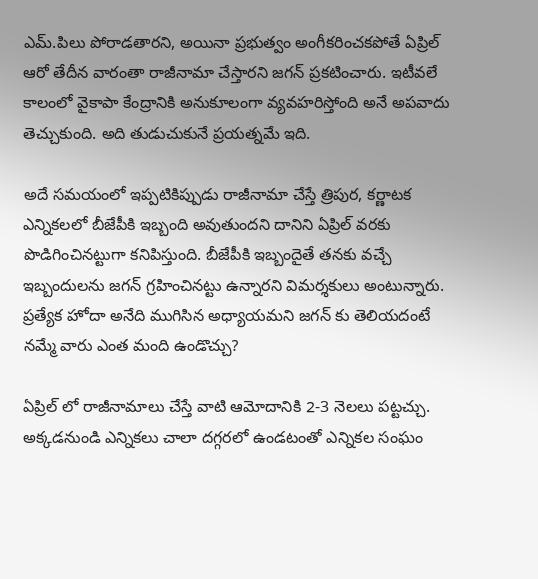ఎమ్.పిలు పోరాడతారని, అయినా ప్రభుత్వం అంగీకరించకపోతే ఏప్రిల్ ఆరో తేదీన వారంతా రాజీనామా చేస్తారని జగన్ ప్రకటించారు. ఇటీవలే కాలంలో వైకాపా కేంద్రానికి అనుకూలంగా వ్యవహరిస్తోంది అనే అపవాదు తెచ్చుకుంది. అది తుడుచుకునే ప్రయత్నమే ఇది.

అదే సమయంలో ఇప్పటికిప్పుడు రాజీనామా చేస్తే త్రిపుర, కర్ణాటక ఎన్నికలలో బీజేపీకి ఇబ్బంది అవుతుందని దానిని ఏప్రిల్ వరకు పొడిగించినట్టుగా కనిపిస్తుంది. బీజేపీకి ఇబ్బందైతే తనకు వచ్చే ఇబ్బందులను జగన్ గ్రహించినట్టు ఉన్నారని విమర్శకులు అంటున్నారు. ప్రత్యేక హోదా అనేది ముగిసిన అధ్యాయమని జగన్ కు తెలియదంటే నమ్మే వారు ఎంత మంది ఉండొచ్చు?

ఏప్రిల్ లో రాజీనామాలు చేస్తే వాటి ఆమోదానికి 2-3 నెలలు పట్టచ్చు. అక్కడనుండి ఎన్నికలు చాలా దగ్గరలో ఉండటంతో ఎన్నికల సంఘం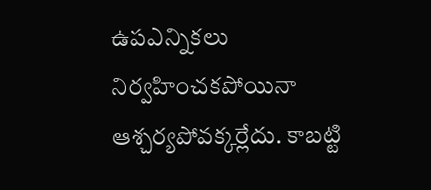ఉపఎన్నికలు నిర్వహించకపోయినా ఆశ్చర్యపోవక్కర్లేదు. కాబట్టి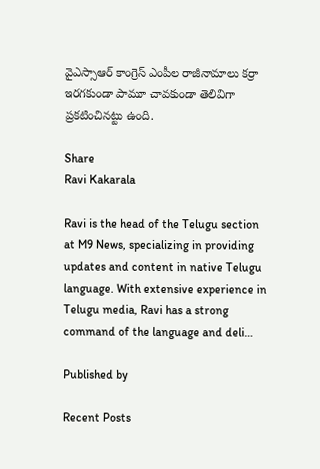వైఎస్సాఆర్ కాంగ్రెస్ ఎంపీల రాజీనామాలు కర్రా ఇరగకుండా పామూ చావకుండా తెలివిగా ప్రకటించినట్టు ఉంది.

Share
Ravi Kakarala

Ravi is the head of the Telugu section at M9 News, specializing in providing updates and content in native Telugu language. With extensive experience in Telugu media, Ravi has a strong command of the language and deli…

Published by

Recent Posts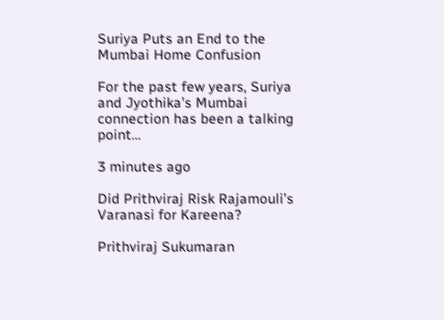Suriya Puts an End to the Mumbai Home Confusion

For the past few years, Suriya and Jyothika’s Mumbai connection has been a talking point…

3 minutes ago

Did Prithviraj Risk Rajamouli’s Varanasi for Kareena?

Prithviraj Sukumaran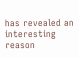has revealed an interesting reason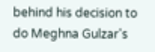behind his decision to do Meghna Gulzar's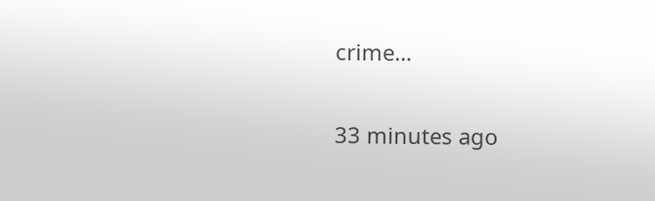crime…

33 minutes ago